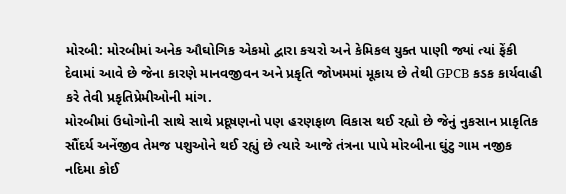મોરબી: મોરબીમાં અનેક ઔઘોગિક એકમો દ્વારા કચરો અને કેમિકલ યુક્ત પાણી જ્યાં ત્યાં ફેંકી દેવામાં આવે છે જેના કારણે માનવજીવન અને પ્રકૃતિ જોખમમાં મૂકાય છે તેથી GPCB કડક કાર્યવાહી કરે તેવી પ્રકૃતિપ્રેમીઓની માંગ.
મોરબીમાં ઉધોગોની સાથે સાથે પ્રદૂષણનો પણ હરણફાળ વિકાસ થઈ રહ્યો છે જેનું નુકસાન પ્રાકૃતિક સૌંદર્ય અનેંજીવ તેમજ પશુઓને થઈ રહ્યું છે ત્યારે આજે તંત્રના પાપે મોરબીના ઘુંટુ ગામ નજીક નદિમા કોઈ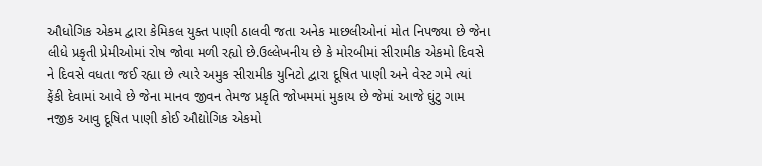ઔધોગિક એકમ દ્વારા કેમિકલ યુક્ત પાણી ઠાલવી જતા અનેક માછલીઓનાં મોત નિપજ્યા છે જેના લીધે પ્રકૃતી પ્રેમીઓમાં રોષ જોવા મળી રહ્યો છે.ઉલ્લેખનીય છે કે મોરબીમાં સીરામીક એકમો દિવસે ને દિવસે વધતા જઈ રહ્યા છે ત્યારે અમુક સીરામીક યુનિટો દ્વારા દૂષિત પાણી અને વેસ્ટ ગમે ત્યાં ફેંકી દેવામાં આવે છે જેના માનવ જીવન તેમજ પ્રકૃતિ જોખમમાં મુકાય છે જેમાં આજે ઘુંટુ ગામ નજીક આવુ દૂષિત પાણી કોઈ ઔદ્યોગિક એકમો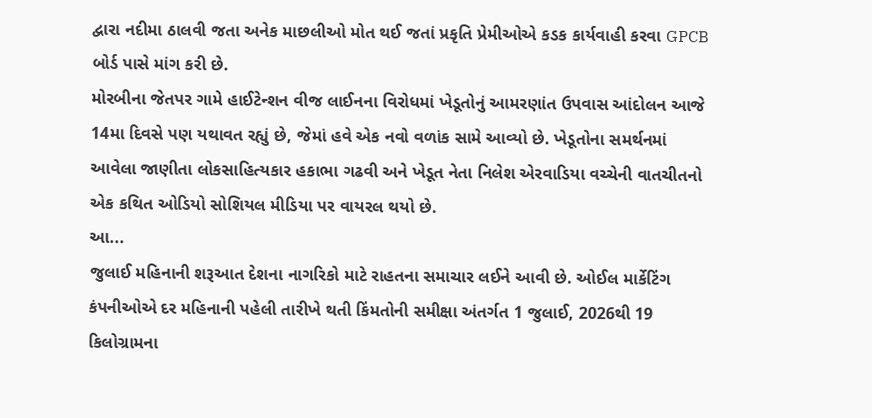દ્વારા નદીમા ઠાલવી જતા અનેક માછલીઓ મોત થઈ જતાં પ્રકૃતિ પ્રેમીઓએ કડક કાર્યવાહી કરવા GPCB બોર્ડ પાસે માંગ કરી છે.
મોરબીના જેતપર ગામે હાઈટેન્શન વીજ લાઈનના વિરોધમાં ખેડૂતોનું આમરણાંત ઉપવાસ આંદોલન આજે 14મા દિવસે પણ યથાવત રહ્યું છે, જેમાં હવે એક નવો વળાંક સામે આવ્યો છે. ખેડૂતોના સમર્થનમાં આવેલા જાણીતા લોકસાહિત્યકાર હકાભા ગઢવી અને ખેડૂત નેતા નિલેશ એરવાડિયા વચ્ચેની વાતચીતનો એક કથિત ઓડિયો સોશિયલ મીડિયા પર વાયરલ થયો છે.
આ...
જુલાઈ મહિનાની શરૂઆત દેશના નાગરિકો માટે રાહતના સમાચાર લઈને આવી છે. ઓઈલ માર્કેટિંગ કંપનીઓએ દર મહિનાની પહેલી તારીખે થતી કિંમતોની સમીક્ષા અંતર્ગત 1 જુલાઈ, 2026થી 19 કિલોગ્રામના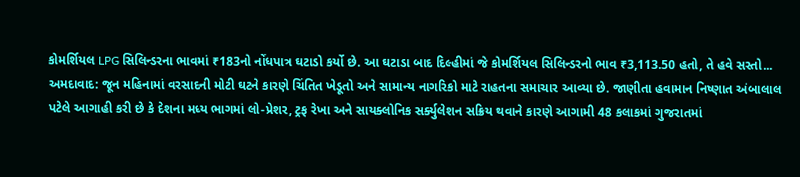કોમર્શિયલ LPG સિલિન્ડરના ભાવમાં ₹183નો નોંધપાત્ર ઘટાડો કર્યો છે. આ ઘટાડા બાદ દિલ્હીમાં જે કોમર્શિયલ સિલિન્ડરનો ભાવ ₹3,113.50 હતો, તે હવે સસ્તો...
અમદાવાદ: જૂન મહિનામાં વરસાદની મોટી ઘટને કારણે ચિંતિત ખેડૂતો અને સામાન્ય નાગરિકો માટે રાહતના સમાચાર આવ્યા છે. જાણીતા હવામાન નિષ્ણાત અંબાલાલ પટેલે આગાહી કરી છે કે દેશના મધ્ય ભાગમાં લો-પ્રેશર, ટ્રફ રેખા અને સાયક્લોનિક સર્ક્યુલેશન સક્રિય થવાને કારણે આગામી 48 કલાકમાં ગુજરાતમાં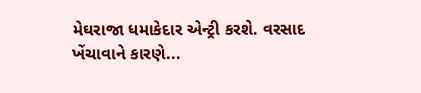મેઘરાજા ધમાકેદાર એન્ટ્રી કરશે. વરસાદ ખેંચાવાને કારણે...